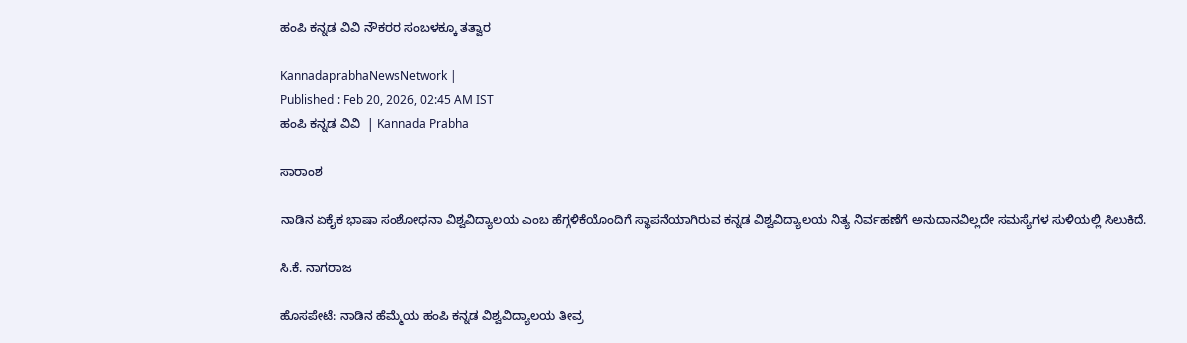ಹಂಪಿ ಕನ್ನಡ ವಿವಿ ನೌಕರರ ಸಂಬಳಕ್ಕೂ ತತ್ವಾರ

KannadaprabhaNewsNetwork |
Published : Feb 20, 2026, 02:45 AM IST
ಹಂಪಿ ಕನ್ನಡ ವಿವಿ  | Kannada Prabha

ಸಾರಾಂಶ

ನಾಡಿನ ಏಕೈಕ ಭಾಷಾ ಸಂಶೋಧನಾ ವಿಶ್ವವಿದ್ಯಾಲಯ ಎಂಬ ಹೆಗ್ಗಳಿಕೆಯೊಂದಿಗೆ ಸ್ಥಾಪನೆಯಾಗಿರುವ ಕನ್ನಡ ವಿಶ್ವವಿದ್ಯಾಲಯ ನಿತ್ಯ ನಿರ್ವಹಣೆಗೆ ಅನುದಾನವಿಲ್ಲದೇ ಸಮಸ್ಯೆಗಳ ಸುಳಿಯಲ್ಲಿ ಸಿಲುಕಿದೆ.

ಸಿ.ಕೆ. ನಾಗರಾಜ

ಹೊಸಪೇಟೆ: ನಾಡಿನ ಹೆಮ್ಮೆಯ ಹಂಪಿ ಕನ್ನಡ ವಿಶ್ವವಿದ್ಯಾಲಯ ತೀವ್ರ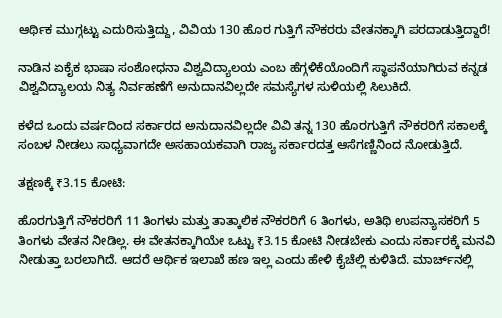ಆರ್ಥಿಕ ಮುಗ್ಗಟ್ಟು ಎದುರಿಸುತ್ತಿದ್ದು, ವಿವಿಯ 130 ಹೊರ ಗುತ್ತಿಗೆ ನೌಕರರು ವೇತನಕ್ಕಾಗಿ ಪರದಾಡುತ್ತಿದ್ದಾರೆ!

ನಾಡಿನ ಏಕೈಕ ಭಾಷಾ ಸಂಶೋಧನಾ ವಿಶ್ವವಿದ್ಯಾಲಯ ಎಂಬ ಹೆಗ್ಗಳಿಕೆಯೊಂದಿಗೆ ಸ್ಥಾಪನೆಯಾಗಿರುವ ಕನ್ನಡ ವಿಶ್ವವಿದ್ಯಾಲಯ ನಿತ್ಯ ನಿರ್ವಹಣೆಗೆ ಅನುದಾನವಿಲ್ಲದೇ ಸಮಸ್ಯೆಗಳ ಸುಳಿಯಲ್ಲಿ ಸಿಲುಕಿದೆ.

ಕಳೆದ ಒಂದು ವರ್ಷದಿಂದ ಸರ್ಕಾರದ ಅನುದಾನವಿಲ್ಲದೇ ವಿವಿ ತನ್ನ 130 ಹೊರಗುತ್ತಿಗೆ ನೌಕರರಿಗೆ ಸಕಾಲಕ್ಕೆ ಸಂಬಳ ನೀಡಲು ಸಾಧ್ಯವಾಗದೇ ಅಸಹಾಯಕವಾಗಿ ರಾಜ್ಯ ಸರ್ಕಾರದತ್ತ ಆಸೆಗಣ್ಣಿನಿಂದ ನೋಡುತ್ತಿದೆ.

ತಕ್ಷಣಕ್ಕೆ ₹3.15 ಕೋಟಿ:

ಹೊರಗುತ್ತಿಗೆ ನೌಕರರಿಗೆ 11 ತಿಂಗಳು ಮತ್ತು ತಾತ್ಕಾಲಿಕ ನೌಕರರಿಗೆ 6 ತಿಂಗಳು, ಅತಿಥಿ ಉಪನ್ಯಾಸಕರಿಗೆ 5 ತಿಂಗಳು ವೇತನ ನೀಡಿಲ್ಲ. ಈ ವೇತನಕ್ಕಾಗಿಯೇ ಒಟ್ಟು ₹3.15 ಕೋಟಿ ನೀಡಬೇಕು ಎಂದು ಸರ್ಕಾರಕ್ಕೆ ಮನವಿ ನೀಡುತ್ತಾ ಬರಲಾಗಿದೆ. ಆದರೆ ಆರ್ಥಿಕ ಇಲಾಖೆ ಹಣ ಇಲ್ಲ ಎಂದು ಹೇಳಿ ಕೈಚೆಲ್ಲಿ ಕುಳಿತಿದೆ. ಮಾರ್ಚ್‌ನಲ್ಲಿ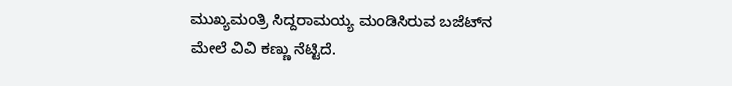ಮುಖ್ಯಮಂತ್ರಿ ಸಿದ್ದರಾಮಯ್ಯ ಮಂಡಿಸಿರುವ ಬಜೆಟ್‌ನ ಮೇಲೆ ವಿವಿ ಕಣ್ಣು ನೆಟ್ಟಿದೆ.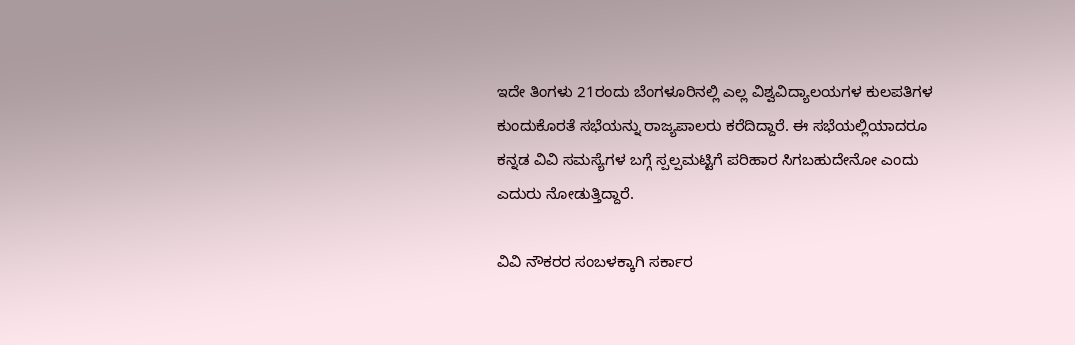ಇದೇ ತಿಂಗಳು 21ರಂದು ಬೆಂಗಳೂರಿನಲ್ಲಿ ಎಲ್ಲ ವಿಶ್ವವಿದ್ಯಾಲಯಗಳ ಕುಲಪತಿಗಳ ಕುಂದುಕೊರತೆ ಸಭೆಯನ್ನು ರಾಜ್ಯಪಾಲರು ಕರೆದಿದ್ದಾರೆ. ಈ ಸಭೆಯಲ್ಲಿಯಾದರೂ ಕನ್ನಡ ವಿವಿ ಸಮಸ್ಯೆಗಳ ಬಗ್ಗೆ ಸ್ಪಲ್ಪಮಟ್ಟಿಗೆ ಪರಿಹಾರ ಸಿಗಬಹುದೇನೋ ಎಂದು ಎದುರು ನೋಡುತ್ತಿದ್ದಾರೆ.

ವಿವಿ ನೌಕರರ ಸಂಬಳಕ್ಕಾಗಿ ಸರ್ಕಾರ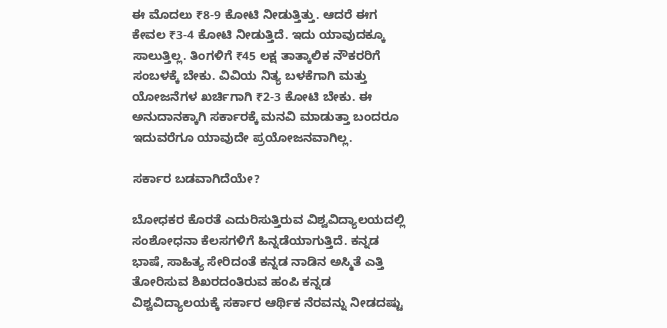ಈ ಮೊದಲು ₹8-9 ಕೋಟಿ ನೀಡುತ್ತಿತ್ತು. ಆದರೆ ಈಗ ಕೇವಲ ₹3-4 ಕೋಟಿ ನೀಡುತ್ತಿದೆ. ಇದು ಯಾವುದಕ್ಕೂ ಸಾಲುತ್ತಿಲ್ಲ. ತಿಂಗಳಿಗೆ ₹45 ಲಕ್ಷ ತಾತ್ಕಾಲಿಕ ನೌಕರರಿಗೆ ಸಂಬಳಕ್ಕೆ ಬೇಕು. ವಿವಿಯ ನಿತ್ಯ ಬಳಕೆಗಾಗಿ ಮತ್ತು ಯೋಜನೆಗಳ ಖರ್ಚಿಗಾಗಿ ₹2-3 ಕೋಟಿ ಬೇಕು. ಈ ಅನುದಾನಕ್ಕಾಗಿ ಸರ್ಕಾರಕ್ಕೆ ಮನವಿ ಮಾಡುತ್ತಾ ಬಂದರೂ ಇದುವರೆಗೂ ಯಾವುದೇ ಪ್ರಯೋಜನವಾಗಿಲ್ಲ.

ಸರ್ಕಾರ ಬಡವಾಗಿದೆಯೇ?

ಬೋಧಕರ ಕೊರತೆ ಎದುರಿಸುತ್ತಿರುವ ವಿಶ್ವವಿದ್ಯಾಲಯದಲ್ಲಿ ಸಂಶೋಧನಾ ಕೆಲಸಗಳಿಗೆ ಹಿನ್ನಡೆಯಾಗುತ್ತಿದೆ. ಕನ್ನಡ ಭಾಷೆ, ಸಾಹಿತ್ಯ ಸೇರಿದಂತೆ ಕನ್ನಡ ನಾಡಿನ ಅಸ್ಮಿತೆ ಎತ್ತಿ ತೋರಿಸುವ ಶಿಖರದಂತಿರುವ ಹಂಪಿ ಕನ್ನಡ ವಿಶ್ವವಿದ್ಯಾಲಯಕ್ಕೆ ಸರ್ಕಾರ ಆರ್ಥಿಕ ನೆರವನ್ನು ನೀಡದಷ್ಟು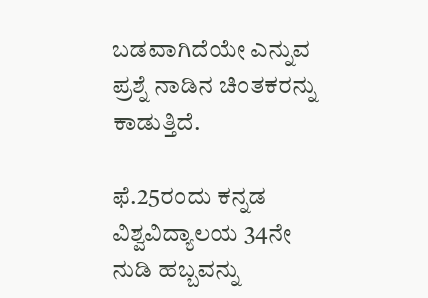ಬಡವಾಗಿದೆಯೇ ಎನ್ನುವ ಪ್ರಶ್ನೆ ನಾಡಿನ ಚಿಂತಕರನ್ನು ಕಾಡುತ್ತಿದೆ.

ಫೆ.25ರಂದು ಕನ್ನಡ ವಿಶ್ವವಿದ್ಯಾಲಯ 34ನೇ ನುಡಿ ಹಬ್ಬವನ್ನು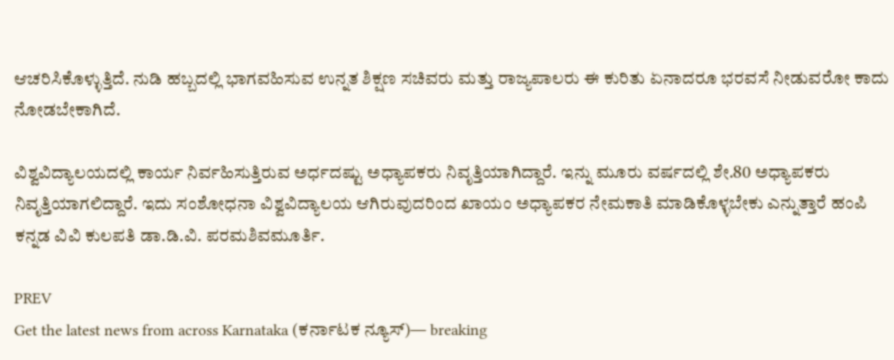ಆಚರಿಸಿಕೊಳ್ಳುತ್ತಿದೆ. ನುಡಿ ಹಬ್ಬದಲ್ಲಿ ಭಾಗವಹಿಸುವ ಉನ್ನತ ಶಿಕ್ಷಣ ಸಚಿವರು ಮತ್ತು ರಾಜ್ಯಪಾಲರು ಈ ಕುರಿತು ಏನಾದರೂ ಭರವಸೆ ನೀಡುವರೋ ಕಾದು ನೋಡಬೇಕಾಗಿದೆ.

ವಿಶ್ವವಿದ್ಯಾಲಯದಲ್ಲಿ ಕಾರ್ಯ ನಿರ್ವಹಿಸುತ್ತಿರುವ ಅರ್ಧದಷ್ಟು ಅಧ್ಯಾಪಕರು ನಿವೃತ್ತಿಯಾಗಿದ್ದಾರೆ. ಇನ್ನು ಮೂರು ವರ್ಷದಲ್ಲಿ ಶೇ.80 ಅಧ್ಯಾಪಕರು ನಿವೃತ್ತಿಯಾಗಲಿದ್ದಾರೆ. ಇದು ಸಂಶೋಧನಾ ವಿಶ್ವವಿದ್ಯಾಲಯ ಆಗಿರುವುದರಿಂದ ಖಾಯಂ ಅಧ್ಯಾಪಕರ ನೇಮಕಾತಿ ಮಾಡಿಕೊಳ್ಳಬೇಕು ಎನ್ನುತ್ತಾರೆ ಹಂಪಿ ಕನ್ನಡ ವಿವಿ ಕುಲಪತಿ ಡಾ.ಡಿ.ವಿ. ಪರಮಶಿವಮೂರ್ತಿ.

PREV
Get the latest news from across Karnataka (ಕರ್ನಾಟಕ ನ್ಯೂಸ್)— breaking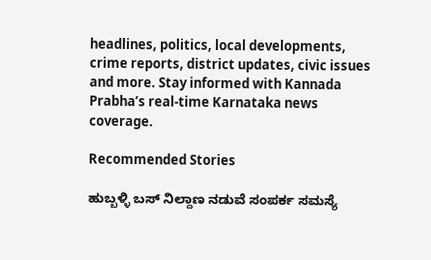headlines, politics, local developments, crime reports, district updates, civic issues and more. Stay informed with Kannada Prabha’s real‑time Karnataka news coverage.

Recommended Stories

ಹುಬ್ಬಳ್ಳಿ ಬಸ್‌ ನಿಲ್ದಾಣ ನಡುವೆ ಸಂಪರ್ಕ ಸಮಸ್ಯೆ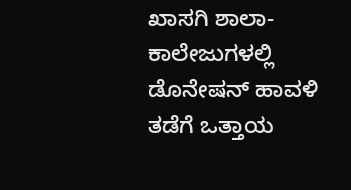ಖಾಸಗಿ ಶಾಲಾ- ಕಾಲೇಜುಗಳಲ್ಲಿ ಡೊನೇಷನ್‌ ಹಾವಳಿ ತಡೆಗೆ ಒತ್ತಾಯ